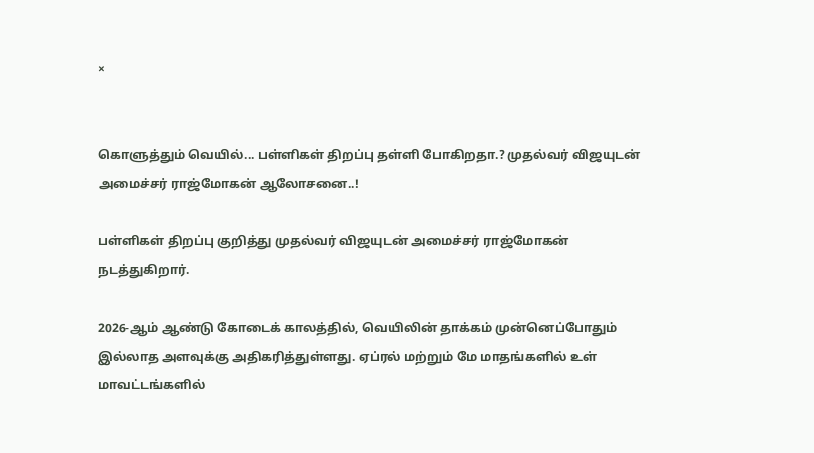×


கொளுத்தும் வெயில்... பள்ளிகள் திறப்பு தள்ளி போகிறதா.? முதல்வர் விஜயுடன் அமைச்சர் ராஜ்மோகன் ஆலோசனை..!

பள்ளிகள் திறப்பு குறித்து முதல்வர் விஜயுடன் அமைச்சர் ராஜ்மோகன் நடத்துகிறார்.

2026-ஆம் ஆண்டு கோடைக் காலத்தில், வெயிலின் தாக்கம் முன்னெப்போதும் இல்லாத அளவுக்கு அதிகரித்துள்ளது. ஏப்ரல் மற்றும் மே மாதங்களில் உள் மாவட்டங்களில்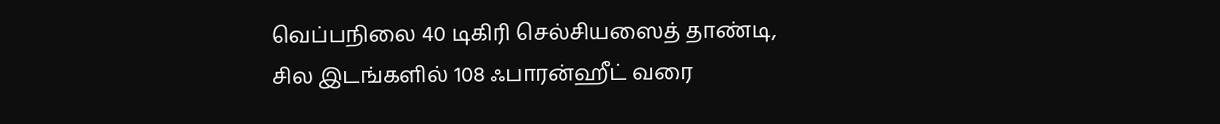வெப்பநிலை 40 டிகிரி செல்சியஸைத் தாண்டி, சில இடங்களில் 108 ஃபாரன்ஹீட் வரை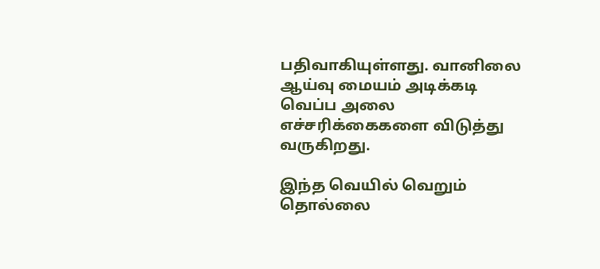பதிவாகியுள்ளது. வானிலை ஆய்வு மையம் அடிக்கடி வெப்ப அலை எச்சரிக்கைகளை விடுத்து வருகிறது.

இந்த வெயில் வெறும் தொல்லை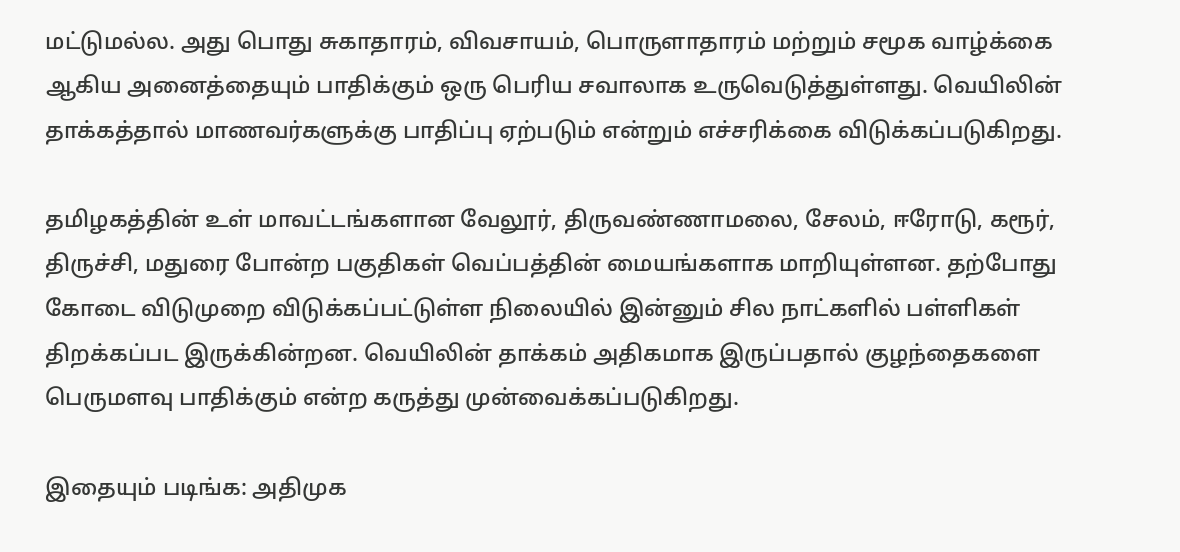மட்டுமல்ல. அது பொது சுகாதாரம், விவசாயம், பொருளாதாரம் மற்றும் சமூக வாழ்க்கை ஆகிய அனைத்தையும் பாதிக்கும் ஒரு பெரிய சவாலாக உருவெடுத்துள்ளது. வெயிலின் தாக்கத்தால் மாணவர்களுக்கு பாதிப்பு ஏற்படும் என்றும் எச்சரிக்கை விடுக்கப்படுகிறது.

தமிழகத்தின் உள் மாவட்டங்களான வேலூர், திருவண்ணாமலை, சேலம், ஈரோடு, கரூர், திருச்சி, மதுரை போன்ற பகுதிகள் வெப்பத்தின் மையங்களாக மாறியுள்ளன. தற்போது கோடை விடுமுறை விடுக்கப்பட்டுள்ள நிலையில் இன்னும் சில நாட்களில் பள்ளிகள் திறக்கப்பட இருக்கின்றன. வெயிலின் தாக்கம் அதிகமாக இருப்பதால் குழந்தைகளை பெருமளவு பாதிக்கும் என்ற கருத்து முன்வைக்கப்படுகிறது.

இதையும் படிங்க: அதிமுக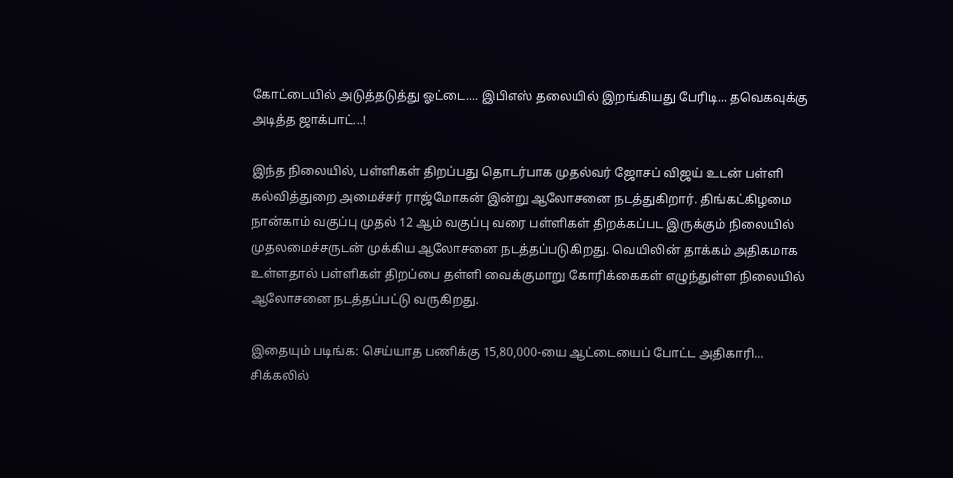கோட்டையில் அடுத்தடுத்து ஓட்டை.... இபிஎஸ் தலையில் இறங்கியது பேரிடி... தவெகவுக்கு அடித்த ஜாக்பாட்...!

இந்த நிலையில், பள்ளிகள் திறப்பது தொடர்பாக முதல்வர் ஜோசப் விஜய் உடன் பள்ளி கல்வித்துறை அமைச்சர் ராஜ்மோகன் இன்று ஆலோசனை நடத்துகிறார். திங்கட்கிழமை நான்காம் வகுப்பு முதல் 12 ஆம் வகுப்பு வரை பள்ளிகள் திறக்கப்பட இருக்கும் நிலையில் முதலமைச்சருடன் முக்கிய ஆலோசனை நடத்தப்படுகிறது. வெயிலின் தாக்கம் அதிகமாக உள்ளதால் பள்ளிகள் திறப்பை தள்ளி வைக்குமாறு கோரிக்கைகள் எழுந்துள்ள நிலையில் ஆலோசனை நடத்தப்பட்டு வருகிறது.

இதையும் படிங்க: செய்யாத பணிக்கு 15,80,000-யை ஆட்டையைப் போட்ட அதிகாரி... சிக்கலில்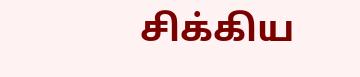சிக்கிய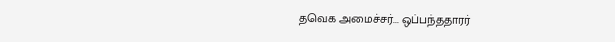தவெக அமைச்சர்... ஒப்பந்ததாரர்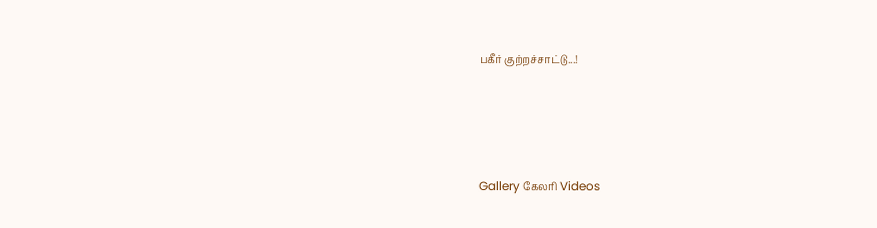பகீர் குற்றச்சாட்டு...!




Gallery கேலரி Videos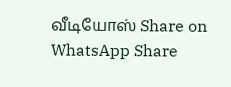வீடியோஸ் Share on WhatsApp Share